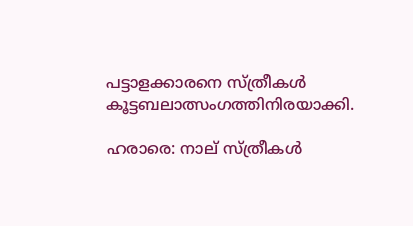പട്ടാളക്കാരനെ സ്ത്രീകള്‍ കൂട്ടബലാത്സംഗത്തിനിരയാക്കി.

ഹരാരെ: നാല് സ്ത്രീകള്‍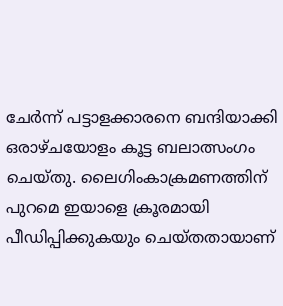ചേര്‍ന്ന് പട്ടാളക്കാരനെ ബന്ദിയാക്കി ഒരാഴ്ചയോളം കൂട്ട ബലാത്സംഗം ചെയ്തു. ലൈഗിംകാക്രമണത്തിന് പുറമെ ഇയാളെ ക്രൂരമായി പീഡിപ്പിക്കുകയും ചെയ്തതായാണ്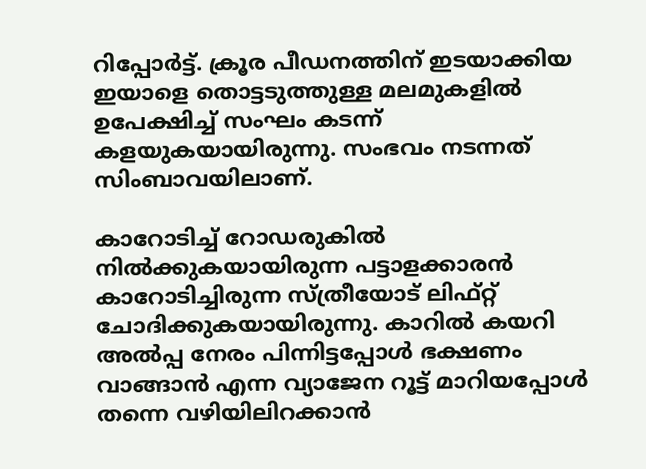റിപ്പോര്‍ട്ട്. ക്രൂര പീഡനത്തിന് ഇടയാക്കിയ ഇയാളെ തൊട്ടടുത്തുള്ള മലമുകളില്‍ ഉപേക്ഷിച്ച് സംഘം കടന്ന് കളയുകയായിരുന്നു. സംഭവം നടന്നത് സിംബാവയിലാണ്.

കാറോടിച്ച് റോഡരുകില്‍ നില്‍ക്കുകയായിരുന്ന പട്ടാളക്കാരന്‍ കാറോടിച്ചിരുന്ന സ്ത്രീയോട് ലിഫ്റ്റ് ചോദിക്കുകയായിരുന്നു. കാറില്‍ കയറി അല്‍പ്പ നേരം പിന്നിട്ടപ്പോള്‍ ഭക്ഷണം വാങ്ങാന്‍ എന്ന വ്യാജേന റൂട്ട് മാറിയപ്പോള്‍ തന്നെ വഴിയിലിറക്കാന്‍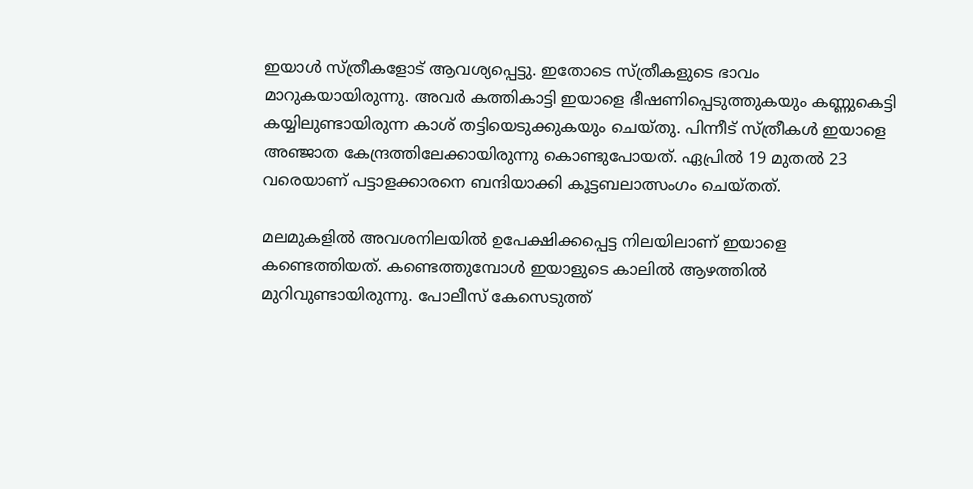ഇയാള്‍ സ്ത്രീകളോട് ആവശ്യപ്പെട്ടു. ഇതോടെ സ്ത്രീകളുടെ ഭാവം മാറുകയായിരുന്നു. അവര്‍ കത്തികാട്ടി ഇയാളെ ഭീഷണിപ്പെടുത്തുകയും കണ്ണുകെട്ടി കയ്യിലുണ്ടായിരുന്ന കാശ് തട്ടിയെടുക്കുകയും ചെയ്തു. പിന്നീട് സ്ത്രീകള്‍ ഇയാളെ അഞ്ജാത കേന്ദ്രത്തിലേക്കായിരുന്നു കൊണ്ടുപോയത്. ഏപ്രില്‍ 19 മുതല്‍ 23 വരെയാണ് പട്ടാളക്കാരനെ ബന്ദിയാക്കി കൂട്ടബലാത്സംഗം ചെയ്തത്.

മലമുകളില്‍ അവശനിലയില്‍ ഉപേക്ഷിക്കപ്പെട്ട നിലയിലാണ് ഇയാളെ കണ്ടെത്തിയത്. കണ്ടെത്തുമ്പോള്‍ ഇയാളുടെ കാലില്‍ ആഴത്തില്‍ മുറിവുണ്ടായിരുന്നു. പോലീസ് കേസെടുത്ത്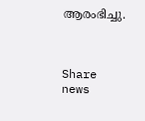ആരംഭിച്ചു.



Share news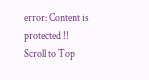error: Content is protected !!
Scroll to Top